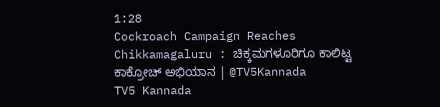1:28
Cockroach Campaign Reaches Chikkamagaluru : ಚಿಕ್ಕಮಗಳೂರಿಗೂ ಕಾಲಿಟ್ಟ ಕಾಕ್ರೋಚ್ ಅಭಿಯಾನ | @TV5Kannada
TV5 Kannada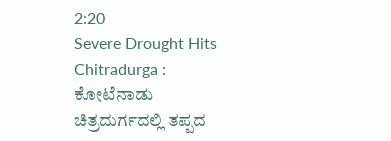2:20
Severe Drought Hits Chitradurga : ಕೋಟೆನಾಡು ಚಿತ್ರದುರ್ಗದಲ್ಲಿ ತಪ್ಪದ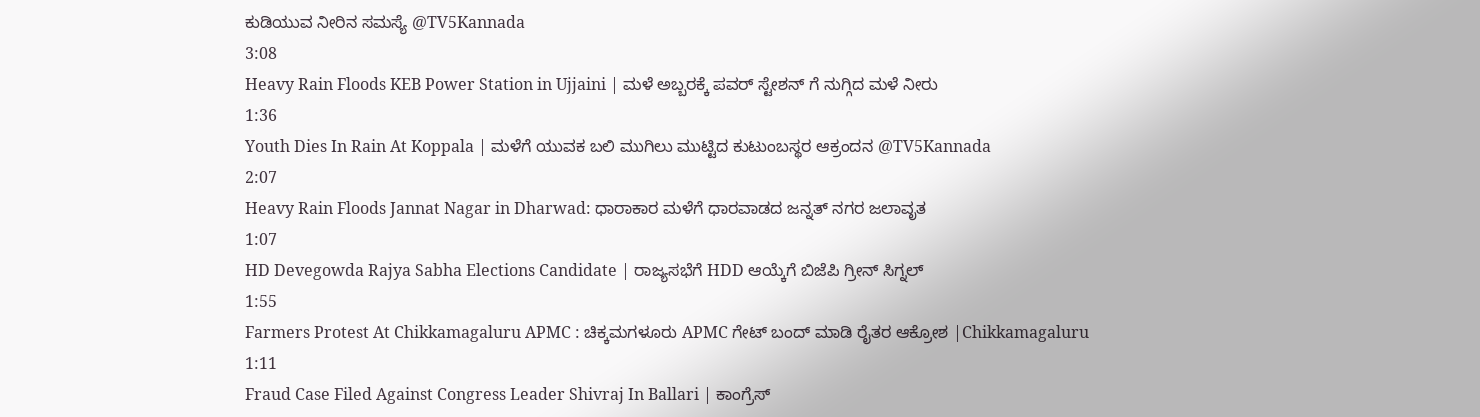ಕುಡಿಯುವ ನೀರಿನ ಸಮಸ್ಯೆ @TV5Kannada
3:08
Heavy Rain Floods KEB Power Station in Ujjaini | ಮಳೆ ಅಬ್ಬರಕ್ಕೆ ಪವರ್ ಸ್ಟೇಶನ್ ಗೆ ನುಗ್ಗಿದ ಮಳೆ ನೀರು
1:36
Youth Dies In Rain At Koppala | ಮಳೆಗೆ ಯುವಕ ಬಲಿ ಮುಗಿಲು ಮುಟ್ಟಿದ ಕುಟುಂಬಸ್ಥರ ಆಕ್ರಂದನ @TV5Kannada
2:07
Heavy Rain Floods Jannat Nagar in Dharwad: ಧಾರಾಕಾರ ಮಳೆಗೆ ಧಾರವಾಡದ ಜನ್ನತ್ ನಗರ ಜಲಾವೃತ
1:07
HD Devegowda Rajya Sabha Elections Candidate | ರಾಜ್ಯಸಭೆಗೆ HDD ಆಯ್ಕೆಗೆ ಬಿಜೆಪಿ ಗ್ರೀನ್ ಸಿಗ್ನಲ್
1:55
Farmers Protest At Chikkamagaluru APMC : ಚಿಕ್ಕಮಗಳೂರು APMC ಗೇಟ್ ಬಂದ್ ಮಾಡಿ ರೈತರ ಆಕ್ರೋಶ |Chikkamagaluru
1:11
Fraud Case Filed Against Congress Leader Shivraj In Ballari | ಕಾಂಗ್ರೆಸ್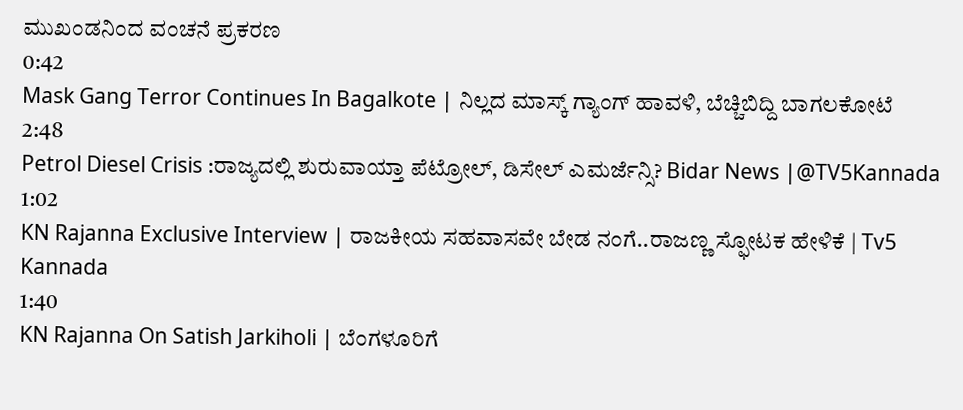ಮುಖಂಡನಿಂದ ವಂಚನೆ ಪ್ರಕರಣ
0:42
Mask Gang Terror Continues In Bagalkote | ನಿಲ್ಲದ ಮಾಸ್ಕ್ ಗ್ಯಾಂಗ್ ಹಾವಳಿ, ಬೆಚ್ಚಿಬಿದ್ದಿ ಬಾಗಲಕೋಟೆ
2:48
Petrol Diesel Crisis :ರಾಜ್ಯದಲ್ಲಿ ಶುರುವಾಯ್ತಾ ಪೆಟ್ರೋಲ್, ಡಿಸೇಲ್ ಎಮರ್ಜೆನ್ಸಿ? Bidar News |@TV5Kannada
1:02
KN Rajanna Exclusive Interview | ರಾಜಕೀಯ ಸಹವಾಸವೇ ಬೇಡ ನಂಗೆ..ರಾಜಣ್ಣ ಸ್ಫೋಟಕ ಹೇಳಿಕೆ | Tv5 Kannada
1:40
KN Rajanna On Satish Jarkiholi | ಬೆಂಗಳೂರಿಗೆ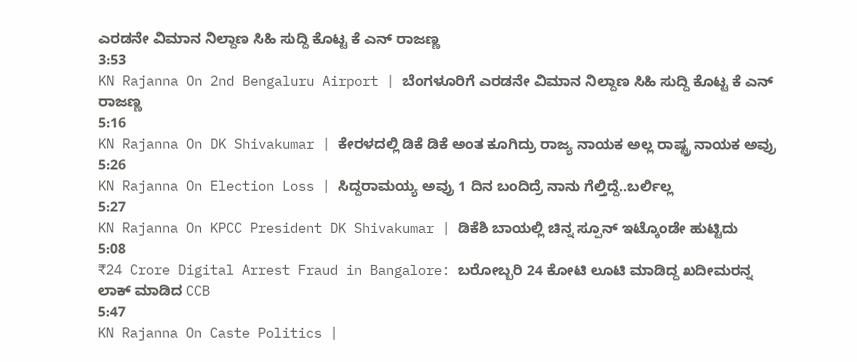ಎರಡನೇ ವಿಮಾನ ನಿಲ್ದಾಣ ಸಿಹಿ ಸುದ್ದಿ ಕೊಟ್ಟ ಕೆ ಎನ್ ರಾಜಣ್ಣ
3:53
KN Rajanna On 2nd Bengaluru Airport | ಬೆಂಗಳೂರಿಗೆ ಎರಡನೇ ವಿಮಾನ ನಿಲ್ದಾಣ ಸಿಹಿ ಸುದ್ದಿ ಕೊಟ್ಟ ಕೆ ಎನ್ ರಾಜಣ್ಣ
5:16
KN Rajanna On DK Shivakumar | ಕೇರಳದಲ್ಲಿ ಡಿಕೆ ಡಿಕೆ ಅಂತ ಕೂಗಿದ್ರು ರಾಜ್ಯ ನಾಯಕ ಅಲ್ಲ ರಾಷ್ಟ್ರ ನಾಯಕ ಅವ್ರು
5:26
KN Rajanna On Election Loss | ಸಿದ್ದರಾಮಯ್ಯ ಅವ್ರು 1 ದಿನ ಬಂದಿದ್ರೆ ನಾನು ಗೆಲ್ತಿದ್ದೆ..ಬರ್ಲಿಲ್ಲ
5:27
KN Rajanna On KPCC President DK Shivakumar | ಡಿಕೆಶಿ ಬಾಯಲ್ಲಿ ಚಿನ್ನ ಸ್ಪೂನ್ ಇಟ್ಕೊಂಡೇ ಹುಟ್ಟಿದು
5:08
₹24 Crore Digital Arrest Fraud in Bangalore: ಬರೋಬ್ಬರಿ 24 ಕೋಟಿ ಲೂಟಿ ಮಾಡಿದ್ದ ಖದೀಮರನ್ನ ಲಾಕ್ ಮಾಡಿದ CCB
5:47
KN Rajanna On Caste Politics |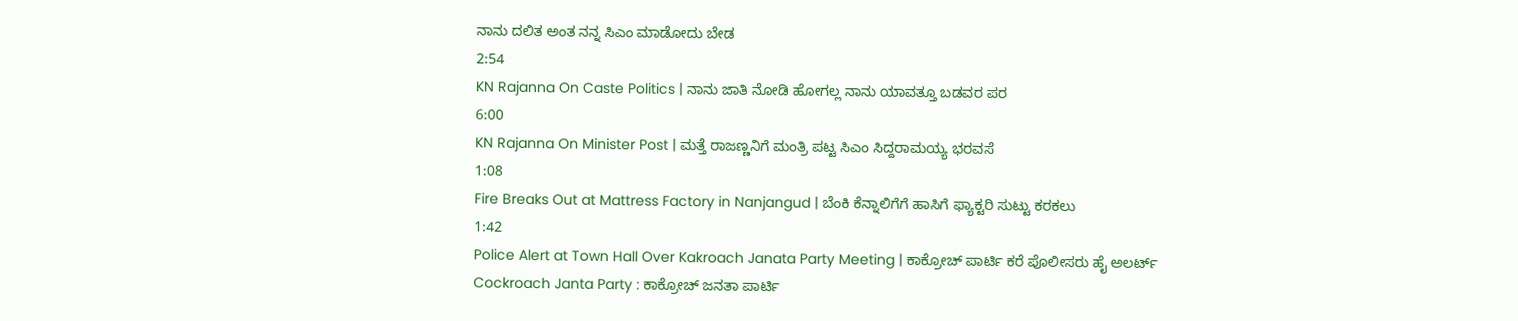ನಾನು ದಲಿತ ಅಂತ ನನ್ನ ಸಿಎಂ ಮಾಡೋದು ಬೇಡ
2:54
KN Rajanna On Caste Politics | ನಾನು ಜಾತಿ ನೋಡಿ ಹೋಗಲ್ಲ ನಾನು ಯಾವತ್ತೂ ಬಡವರ ಪರ
6:00
KN Rajanna On Minister Post | ಮತ್ತೆ ರಾಜಣ್ಣನಿಗೆ ಮಂತ್ರಿ ಪಟ್ಟ ಸಿಎಂ ಸಿದ್ದರಾಮಯ್ಯ ಭರವಸೆ
1:08
Fire Breaks Out at Mattress Factory in Nanjangud | ಬೆಂಕಿ ಕೆನ್ನಾಲಿಗೆಗೆ ಹಾಸಿಗೆ ಫ್ಯಾಕ್ಟರಿ ಸುಟ್ಟು ಕರಕಲು
1:42
Police Alert at Town Hall Over Kakroach Janata Party Meeting | ಕಾಕ್ರೋಚ್ ಪಾರ್ಟಿ ಕರೆ ಪೊಲೀಸರು ಹೈ ಅಲರ್ಟ್
Cockroach Janta Party : ಕಾಕ್ರೋಚ್ ಜನತಾ ಪಾರ್ಟಿ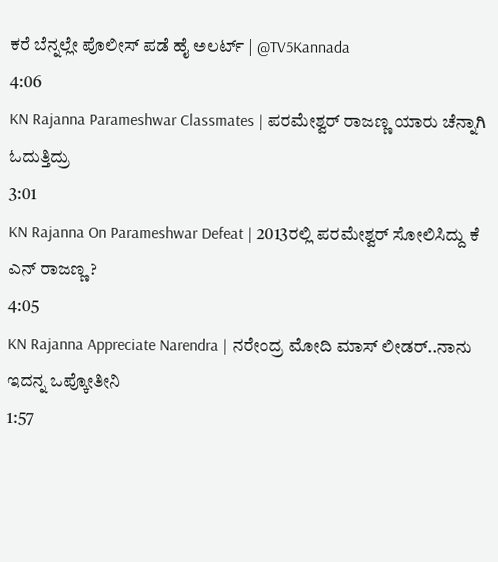ಕರೆ ಬೆನ್ನಲ್ಲೇ ಪೊಲೀಸ್ ಪಡೆ ಹೈ ಅಲರ್ಟ್ | @TV5Kannada
4:06
KN Rajanna Parameshwar Classmates | ಪರಮೇಶ್ವರ್ ರಾಜಣ್ಣ ಯಾರು ಚೆನ್ನಾಗಿ ಓದುತ್ತಿದ್ರು
3:01
KN Rajanna On Parameshwar Defeat | 2013ರಲ್ಲಿ ಪರಮೇಶ್ವರ್ ಸೋಲಿಸಿದ್ದು ಕೆ ಎನ್ ರಾಜಣ್ಣ ?
4:05
KN Rajanna Appreciate Narendra | ನರೇಂದ್ರ ಮೋದಿ ಮಾಸ್ ಲೀಡರ್..ನಾನು ಇದನ್ನ ಒಪ್ಕೋತೀನಿ
1:57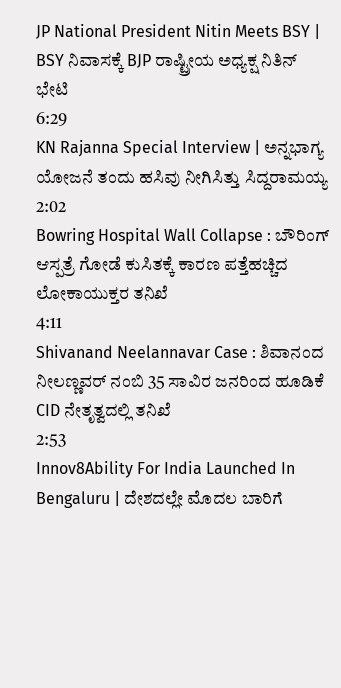JP National President Nitin Meets BSY | BSY ನಿವಾಸಕ್ಕೆ BJP ರಾಷ್ಟ್ರೀಯ ಅಧ್ಯಕ್ಷ ನಿತಿನ್ ಭೇಟಿ
6:29
KN Rajanna Special Interview | ಅನ್ನಭಾಗ್ಯ ಯೋಜನೆ ತಂದು ಹಸಿವು ನೀಗಿಸಿತ್ತು ಸಿದ್ದರಾಮಯ್ಯ
2:02
Bowring Hospital Wall Collapse : ಬೌರಿಂಗ್ ಆಸ್ಪತ್ರೆ ಗೋಡೆ ಕುಸಿತಕ್ಕೆ ಕಾರಣ ಪತ್ತೆಹಚ್ಚಿದ ಲೋಕಾಯುಕ್ತರ ತನಿಖೆ
4:11
Shivanand Neelannavar Case : ಶಿವಾನಂದ ನೀಲಣ್ಣವರ್ ನಂಬಿ 35 ಸಾವಿರ ಜನರಿಂದ ಹೂಡಿಕೆ CID ನೇತೃತ್ವದಲ್ಲಿ ತನಿಖೆ
2:53
Innov8Ability For India Launched In Bengaluru | ದೇಶದಲ್ಲೇ ಮೊದಲ ಬಾರಿಗೆ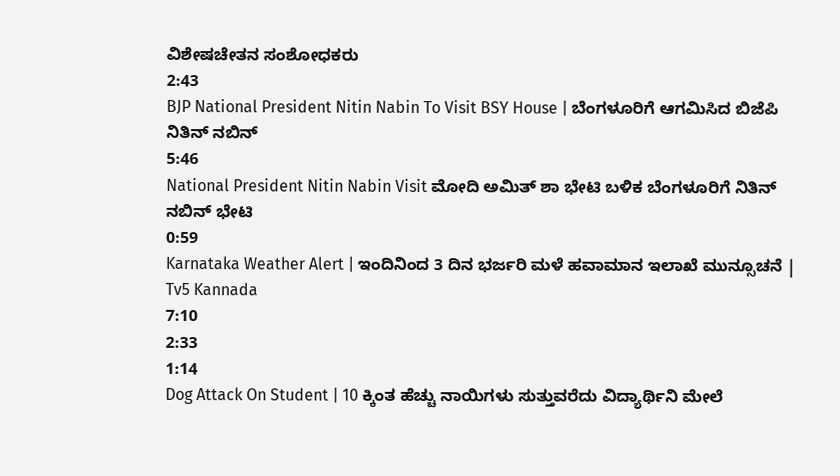ವಿಶೇಷಚೇತನ ಸಂಶೋಧಕರು
2:43
BJP National President Nitin Nabin To Visit BSY House | ಬೆಂಗಳೂರಿಗೆ ಆಗಮಿಸಿದ ಬಿಜೆಪಿ ನಿತಿನ್ ನಬಿನ್
5:46
National President Nitin Nabin Visit ಮೋದಿ ಅಮಿತ್ ಶಾ ಭೇಟಿ ಬಳಿಕ ಬೆಂಗಳೂರಿಗೆ ನಿತಿನ್ ನಬಿನ್ ಭೇಟಿ
0:59
Karnataka Weather Alert | ಇಂದಿನಿಂದ 3 ದಿನ ಭರ್ಜರಿ ಮಳೆ ಹವಾಮಾನ ಇಲಾಖೆ ಮುನ್ಸೂಚನೆ | Tv5 Kannada
7:10
2:33
1:14
Dog Attack On Student | 10 ಕ್ಕಿಂತ ಹೆಚ್ಚು ನಾಯಿಗಳು ಸುತ್ತುವರೆದು ವಿದ್ಯಾರ್ಥಿನಿ ಮೇಲೆ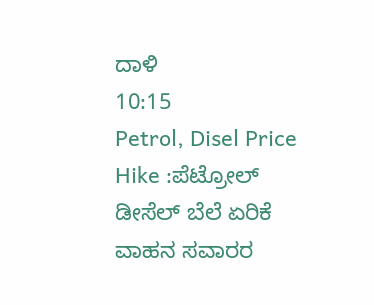ದಾಳಿ
10:15
Petrol, Disel Price Hike :ಪೆಟ್ರೋಲ್ ಡೀಸೆಲ್ ಬೆಲೆ ಏರಿಕೆ ವಾಹನ ಸವಾರರ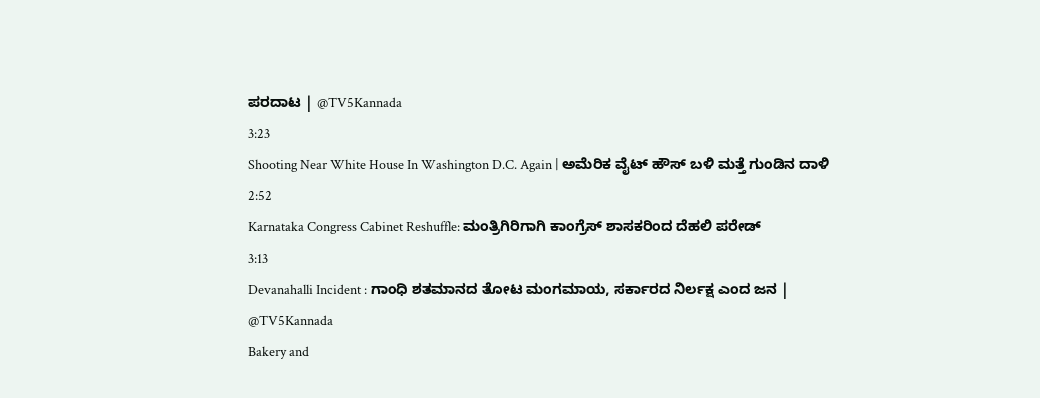ಪರದಾಟ | @TV5Kannada
3:23
Shooting Near White House In Washington D.C. Again | ಅಮೆರಿಕ ವೈಟ್ ಹೌಸ್ ಬಳಿ ಮತ್ತೆ ಗುಂಡಿನ ದಾಳಿ
2:52
Karnataka Congress Cabinet Reshuffle: ಮಂತ್ರಿಗಿರಿಗಾಗಿ ಕಾಂಗ್ರೆಸ್ ಶಾಸಕರಿಂದ ದೆಹಲಿ ಪರೇಡ್
3:13
Devanahalli Incident : ಗಾಂಧಿ ಶತಮಾನದ ತೋಟ ಮಂಗಮಾಯ, ಸರ್ಕಾರದ ನಿರ್ಲಕ್ಷ ಎಂದ ಜನ | @TV5Kannada
Bakery and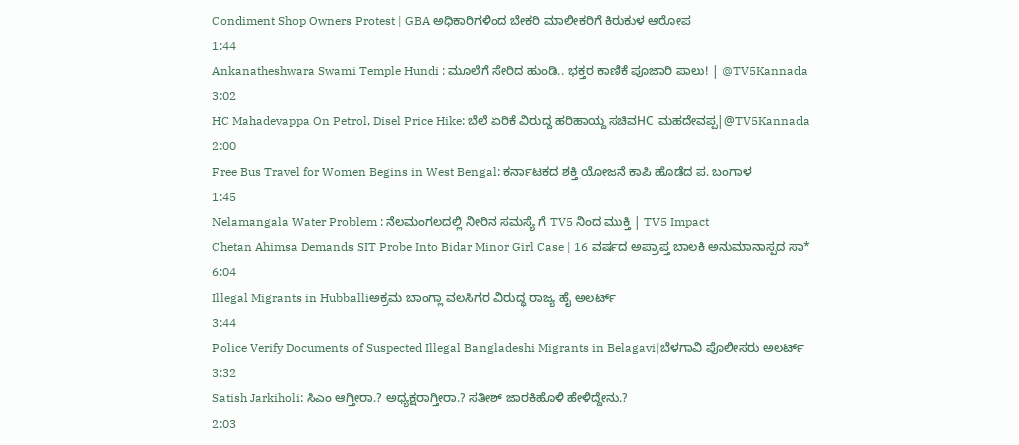Condiment Shop Owners Protest | GBA ಅಧಿಕಾರಿಗಳಿಂದ ಬೇಕರಿ ಮಾಲೀಕರಿಗೆ ಕಿರುಕುಳ ಆರೋಪ
1:44
Ankanatheshwara Swami Temple Hundi : ಮೂಲೆಗೆ ಸೇರಿದ ಹುಂಡಿ.. ಭಕ್ತರ ಕಾಣಿಕೆ ಪೂಜಾರಿ ಪಾಲು! | @TV5Kannada
3:02
HC Mahadevappa On Petrol, Disel Price Hike: ಬೆಲೆ ಏರಿಕೆ ವಿರುದ್ದ ಹರಿಹಾಯ್ದ ಸಚಿವHC ಮಹದೇವಪ್ಪ|@TV5Kannada
2:00
Free Bus Travel for Women Begins in West Bengal: ಕರ್ನಾಟಕದ ಶಕ್ತಿ ಯೋಜನೆ ಕಾಪಿ ಹೊಡೆದ ಪ. ಬಂಗಾಳ
1:45
Nelamangala Water Problem : ನೆಲಮಂಗಲದಲ್ಲಿ ನೀರಿನ ಸಮಸ್ಯೆ ಗೆ TV5 ನಿಂದ ಮುಕ್ತಿ | TV5 Impact
Chetan Ahimsa Demands SIT Probe Into Bidar Minor Girl Case | 16 ವರ್ಷದ ಅಪ್ರಾಪ್ತ ಬಾಲಕಿ ಅನುಮಾನಾಸ್ಪದ ಸಾ*
6:04
Illegal Migrants in Hubballiಅಕ್ರಮ ಬಾಂಗ್ಲಾ ವಲಸಿಗರ ವಿರುದ್ಧ ರಾಜ್ಯ ಹೈ ಅಲರ್ಟ್
3:44
Police Verify Documents of Suspected Illegal Bangladeshi Migrants in Belagavi|ಬೆಳಗಾವಿ ಪೊಲೀಸರು ಅಲರ್ಟ್
3:32
Satish Jarkiholi: ಸಿಎಂ ಆಗ್ತೀರಾ.? ಅಧ್ಯಕ್ಷರಾಗ್ತೀರಾ.? ಸತೀಶ್ ಜಾರಕಿಹೊಳಿ ಹೇಳಿದ್ದೇನು.?
2:03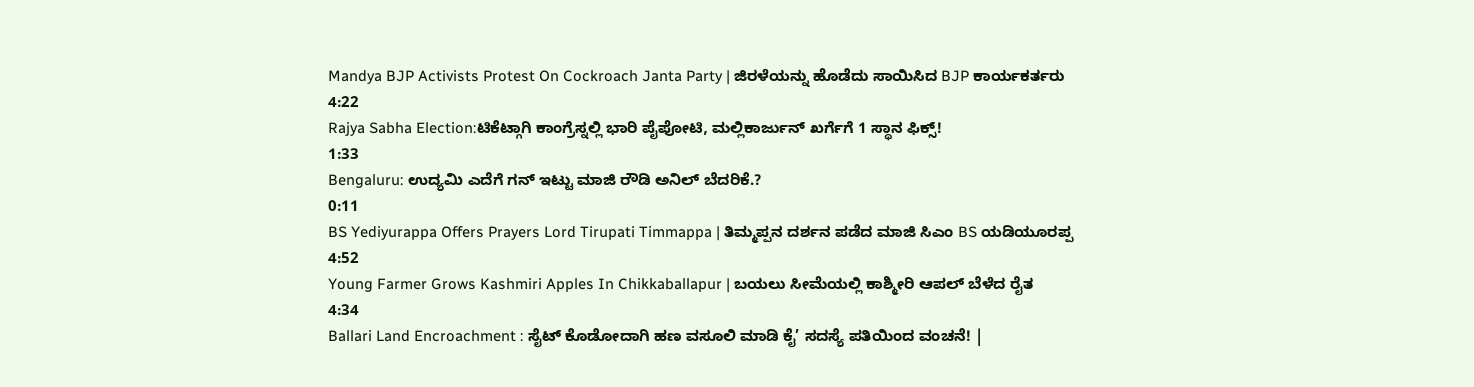Mandya BJP Activists Protest On Cockroach Janta Party | ಜಿರಳೆಯನ್ನು ಹೊಡೆದು ಸಾಯಿಸಿದ BJP ಕಾರ್ಯಕರ್ತರು
4:22
Rajya Sabha Election:ಟಿಕೆಟ್ಗಾಗಿ ಕಾಂಗ್ರೆಸ್ನಲ್ಲಿ ಭಾರಿ ಪೈಪೋಟಿ, ಮಲ್ಲಿಕಾರ್ಜುನ್ ಖರ್ಗೆಗೆ 1 ಸ್ಥಾನ ಫಿಕ್ಸ್!
1:33
Bengaluru: ಉದ್ಯಮಿ ಎದೆಗೆ ಗನ್ ಇಟ್ಟು ಮಾಜಿ ರೌಡಿ ಅನಿಲ್ ಬೆದರಿಕೆ.?
0:11
BS Yediyurappa Offers Prayers Lord Tirupati Timmappa | ತಿಮ್ಮಪ್ಪನ ದರ್ಶನ ಪಡೆದ ಮಾಜಿ ಸಿಎಂ BS ಯಡಿಯೂರಪ್ಪ
4:52
Young Farmer Grows Kashmiri Apples In Chikkaballapur | ಬಯಲು ಸೀಮೆಯಲ್ಲಿ ಕಾಶ್ಮೀರಿ ಆಪಲ್ ಬೆಳೆದ ರೈತ
4:34
Ballari Land Encroachment : ಸೈಟ್ ಕೊಡೋದಾಗಿ ಹಣ ವಸೂಲಿ ಮಾಡಿ ಕೈ’ ಸದಸ್ಯೆ ಪತಿಯಿಂದ ವಂಚನೆ! |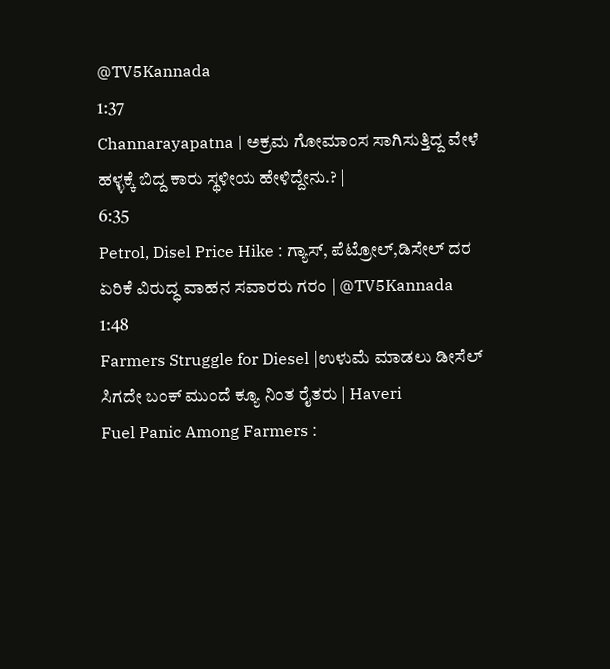@TV5Kannada
1:37
Channarayapatna | ಅಕ್ರಮ ಗೋಮಾಂಸ ಸಾಗಿಸುತ್ತಿದ್ದ ವೇಳೆ ಹಳ್ಳಕ್ಕೆ ಬಿದ್ದ ಕಾರು ಸ್ಥಳೀಯ ಹೇಳಿದ್ದೇನು.? |
6:35
Petrol, Disel Price Hike : ಗ್ಯಾಸ್, ಪೆಟ್ರೋಲ್,ಡಿಸೇಲ್ ದರ ಏರಿಕೆ ವಿರುದ್ಧ ವಾಹನ ಸವಾರರು ಗರಂ | @TV5Kannada
1:48
Farmers Struggle for Diesel |ಉಳುಮೆ ಮಾಡಲು ಡೀಸೆಲ್ ಸಿಗದೇ ಬಂಕ್ ಮುಂದೆ ಕ್ಯೂ ನಿಂತ ರೈತರು | Haveri
Fuel Panic Among Farmers :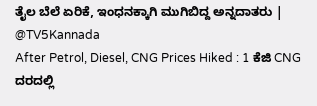ತೈಲ ಬೆಲೆ ಏರಿಕೆ, ಇಂಧನಕ್ಕಾಗಿ ಮುಗಿಬಿದ್ದ ಅನ್ನದಾತರು | @TV5Kannada
After Petrol, Diesel, CNG Prices Hiked : 1 ಕೆಜಿ CNG ದರದಲ್ಲಿ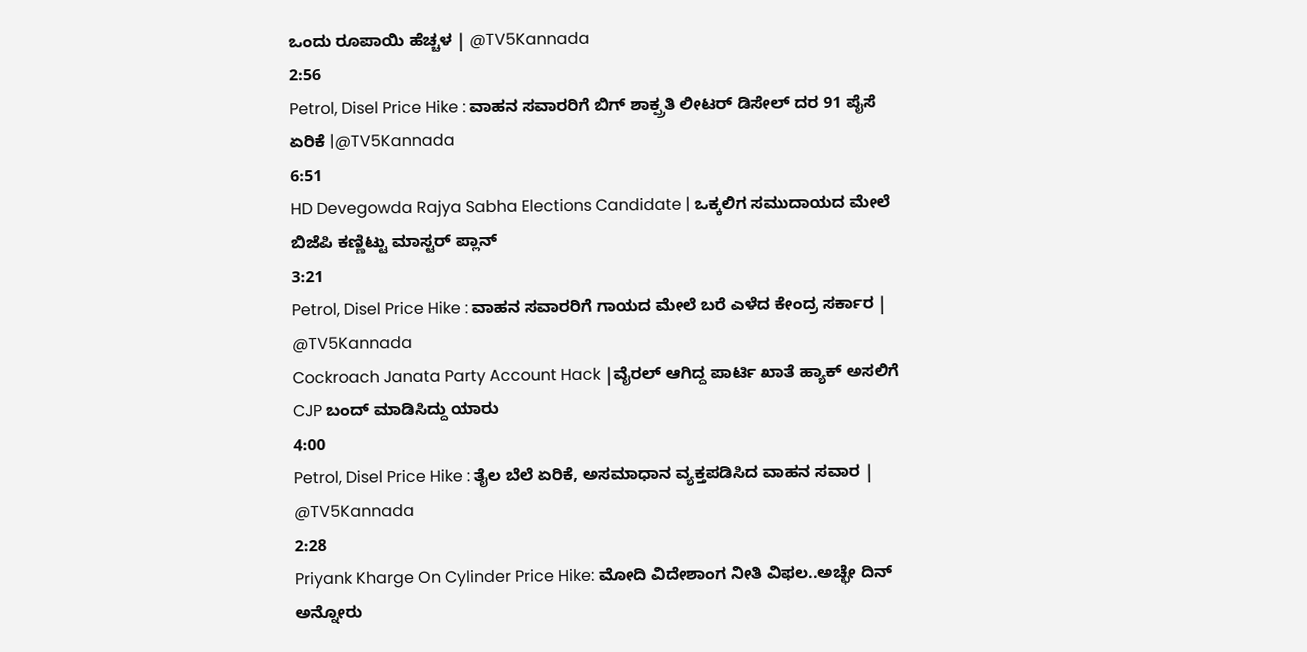ಒಂದು ರೂಪಾಯಿ ಹೆಚ್ಚಳ | @TV5Kannada
2:56
Petrol, Disel Price Hike : ವಾಹನ ಸವಾರರಿಗೆ ಬಿಗ್ ಶಾಕ್ಪ್ರತಿ ಲೀಟರ್ ಡಿಸೇಲ್ ದರ 91 ಪೈಸೆ ಏರಿಕೆ |@TV5Kannada
6:51
HD Devegowda Rajya Sabha Elections Candidate | ಒಕ್ಕಲಿಗ ಸಮುದಾಯದ ಮೇಲೆ ಬಿಜೆಪಿ ಕಣ್ಣಿಟ್ಟು ಮಾಸ್ಟರ್ ಪ್ಲಾನ್
3:21
Petrol, Disel Price Hike : ವಾಹನ ಸವಾರರಿಗೆ ಗಾಯದ ಮೇಲೆ ಬರೆ ಎಳೆದ ಕೇಂದ್ರ ಸರ್ಕಾರ | @TV5Kannada
Cockroach Janata Party Account Hack |ವೈರಲ್ ಆಗಿದ್ದ ಪಾರ್ಟಿ ಖಾತೆ ಹ್ಯಾಕ್ ಅಸಲಿಗೆ CJP ಬಂದ್ ಮಾಡಿಸಿದ್ದು ಯಾರು
4:00
Petrol, Disel Price Hike : ತೈಲ ಬೆಲೆ ಏರಿಕೆ, ಅಸಮಾಧಾನ ವ್ಯಕ್ತಪಡಿಸಿದ ವಾಹನ ಸವಾರ | @TV5Kannada
2:28
Priyank Kharge On Cylinder Price Hike: ಮೋದಿ ವಿದೇಶಾಂಗ ನೀತಿ ವಿಫಲ..ಅಚ್ಛೇ ದಿನ್ ಅನ್ನೋರು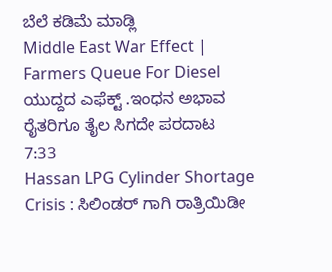ಬೆಲೆ ಕಡಿಮೆ ಮಾಡ್ಲಿ
Middle East War Effect | Farmers Queue For Diesel ಯುದ್ದದ ಎಫೆಕ್ಟ್ .ಇಂಧನ ಅಭಾವ ರೈತರಿಗೂ ತೈಲ ಸಿಗದೇ ಪರದಾಟ
7:33
Hassan LPG Cylinder Shortage Crisis : ಸಿಲಿಂಡರ್ ಗಾಗಿ ರಾತ್ರಿಯಿಡೀ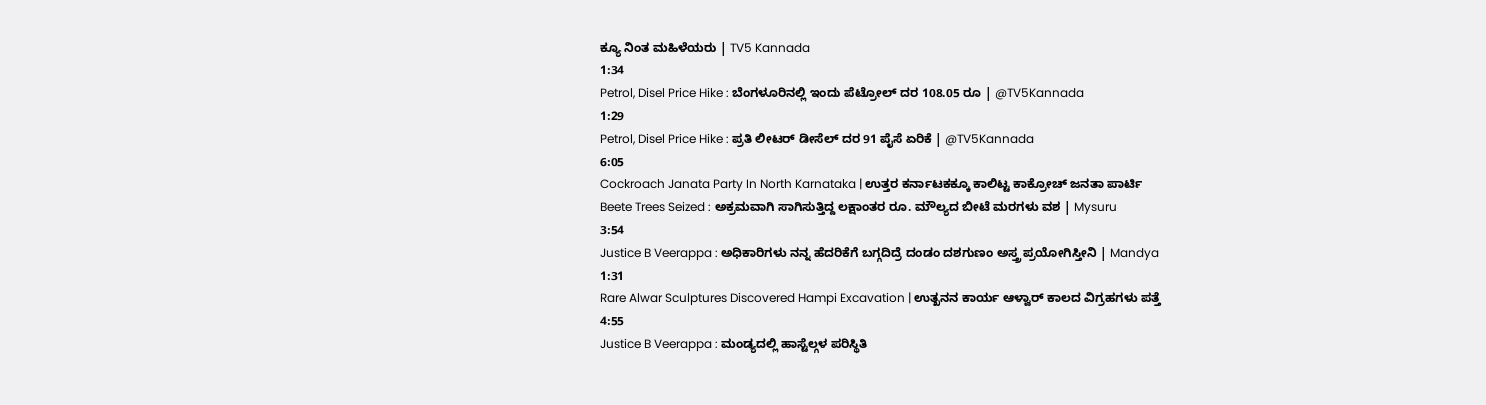ಕ್ಯೂ ನಿಂತ ಮಹಿಳೆಯರು | TV5 Kannada
1:34
Petrol, Disel Price Hike : ಬೆಂಗಳೂರಿನಲ್ಲಿ ಇಂದು ಪೆಟ್ರೋಲ್ ದರ 108.05 ರೂ | @TV5Kannada
1:29
Petrol, Disel Price Hike : ಪ್ರತಿ ಲೀಟರ್ ಡೀಸೆಲ್ ದರ 91 ಪೈಸೆ ಏರಿಕೆ | @TV5Kannada
6:05
Cockroach Janata Party In North Karnataka | ಉತ್ತರ ಕರ್ನಾಟಕಕ್ಕೂ ಕಾಲಿಟ್ಟ ಕಾಕ್ರೋಚ್ ಜನತಾ ಪಾರ್ಟಿ
Beete Trees Seized : ಅಕ್ರಮವಾಗಿ ಸಾಗಿಸುತ್ತಿದ್ದ ಲಕ್ಷಾಂತರ ರೂ. ಮೌಲ್ಯದ ಬೀಟೆ ಮರಗಳು ವಶ | Mysuru
3:54
Justice B Veerappa : ಅಧಿಕಾರಿಗಳು ನನ್ನ ಹೆದರಿಕೆಗೆ ಬಗ್ಗದಿದ್ರೆ ದಂಡಂ ದಶಗುಣಂ ಅಸ್ತ್ರ ಪ್ರಯೋಗಿಸ್ತೀನಿ | Mandya
1:31
Rare Alwar Sculptures Discovered Hampi Excavation | ಉತ್ಖನನ ಕಾರ್ಯ ಆಳ್ವಾರ್ ಕಾಲದ ವಿಗ್ರಹಗಳು ಪತ್ತೆ
4:55
Justice B Veerappa : ಮಂಡ್ಯದಲ್ಲಿ ಹಾಸ್ಟೆಲ್ಗಳ ಪರಿಸ್ಥಿತಿ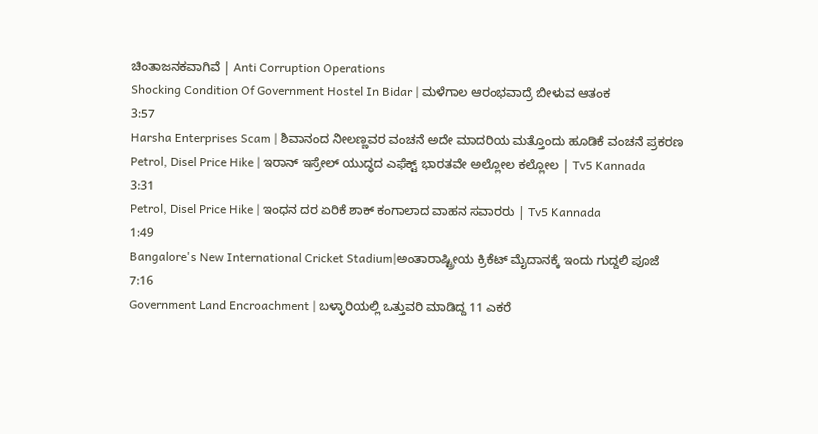ಚಿಂತಾಜನಕವಾಗಿವೆ | Anti Corruption Operations
Shocking Condition Of Government Hostel In Bidar | ಮಳೆಗಾಲ ಆರಂಭವಾದ್ರೆ ಬೀಳುವ ಆತಂಕ
3:57
Harsha Enterprises Scam | ಶಿವಾನಂದ ನೀಲಣ್ಣವರ ವಂಚನೆ ಅದೇ ಮಾದರಿಯ ಮತ್ತೊಂದು ಹೂಡಿಕೆ ವಂಚನೆ ಪ್ರಕರಣ
Petrol, Disel Price Hike | ಇರಾನ್ ಇಸ್ರೇಲ್ ಯುದ್ಧದ ಎಫೆಕ್ಟ್ ಭಾರತವೇ ಅಲ್ಲೋಲ ಕಲ್ಲೋಲ | Tv5 Kannada
3:31
Petrol, Disel Price Hike | ಇಂಧನ ದರ ಏರಿಕೆ ಶಾಕ್ ಕಂಗಾಲಾದ ವಾಹನ ಸವಾರರು | Tv5 Kannada
1:49
Bangalore's New International Cricket Stadium|ಅಂತಾರಾಷ್ಟ್ರೀಯ ಕ್ರಿಕೆಟ್ ಮೈದಾನಕ್ಕೆ ಇಂದು ಗುದ್ದಲಿ ಪೂಜೆ
7:16
Government Land Encroachment | ಬಳ್ಳಾರಿಯಲ್ಲಿ ಒತ್ತುವರಿ ಮಾಡಿದ್ದ 11 ಎಕರೆ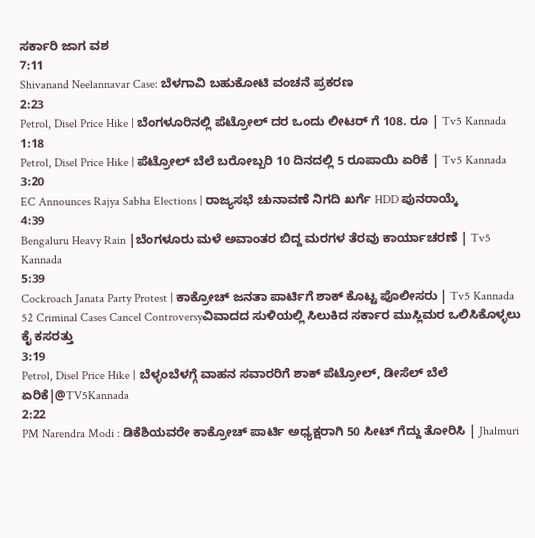ಸರ್ಕಾರಿ ಜಾಗ ವಶ
7:11
Shivanand Neelannavar Case: ಬೆಳಗಾವಿ ಬಹುಕೋಟಿ ವಂಚನೆ ಪ್ರಕರಣ
2:23
Petrol, Disel Price Hike | ಬೆಂಗಳೂರಿನಲ್ಲಿ ಪೆಟ್ರೋಲ್ ದರ ಒಂದು ಲೀಟರ್ ಗೆ 108. ರೂ | Tv5 Kannada
1:18
Petrol, Disel Price Hike | ಪೆಟ್ರೋಲ್ ಬೆಲೆ ಬರೋಬ್ಬರಿ 10 ದಿನದಲ್ಲಿ 5 ರೂಪಾಯಿ ಏರಿಕೆ | Tv5 Kannada
3:20
EC Announces Rajya Sabha Elections | ರಾಜ್ಯಸಭೆ ಚುನಾವಣೆ ನಿಗದಿ ಖರ್ಗೆ HDD ಪುನರಾಯ್ಕೆ
4:39
Bengaluru Heavy Rain |ಬೆಂಗಳೂರು ಮಳೆ ಅವಾಂತರ ಬಿದ್ದ ಮರಗಳ ತೆರವು ಕಾರ್ಯಾಚರಣೆ | Tv5 Kannada
5:39
Cockroach Janata Party Protest | ಕಾಕ್ರೋಚ್ ಜನತಾ ಪಾರ್ಟಿಗೆ ಶಾಕ್ ಕೊಟ್ಟ ಪೊಲೀಸರು | Tv5 Kannada
52 Criminal Cases Cancel Controversyವಿವಾದದ ಸುಳಿಯಲ್ಲಿ ಸಿಲುಕಿದ ಸರ್ಕಾರ ಮುಸ್ಲಿಮರ ಒಲಿಸಿಕೊಳ್ಳಲು ಕೈ ಕಸರತ್ತು
3:19
Petrol, Disel Price Hike | ಬೆಳ್ಳಂಬೆಳಗ್ಗೆ ವಾಹನ ಸವಾರರಿಗೆ ಶಾಕ್ ಪೆಟ್ರೋಲ್, ಡೀಸೆಲ್ ಬೆಲೆ ಏರಿಕೆ|@TV5Kannada
2:22
PM Narendra Modi : ಡಿಕೆಶಿಯವರೇ ಕಾಕ್ರೋಚ್ ಪಾರ್ಟಿ ಅಧ್ಯಕ್ಷರಾಗಿ 50 ಸೀಟ್ ಗೆದ್ದು ತೋರಿಸಿ | Jhalmuri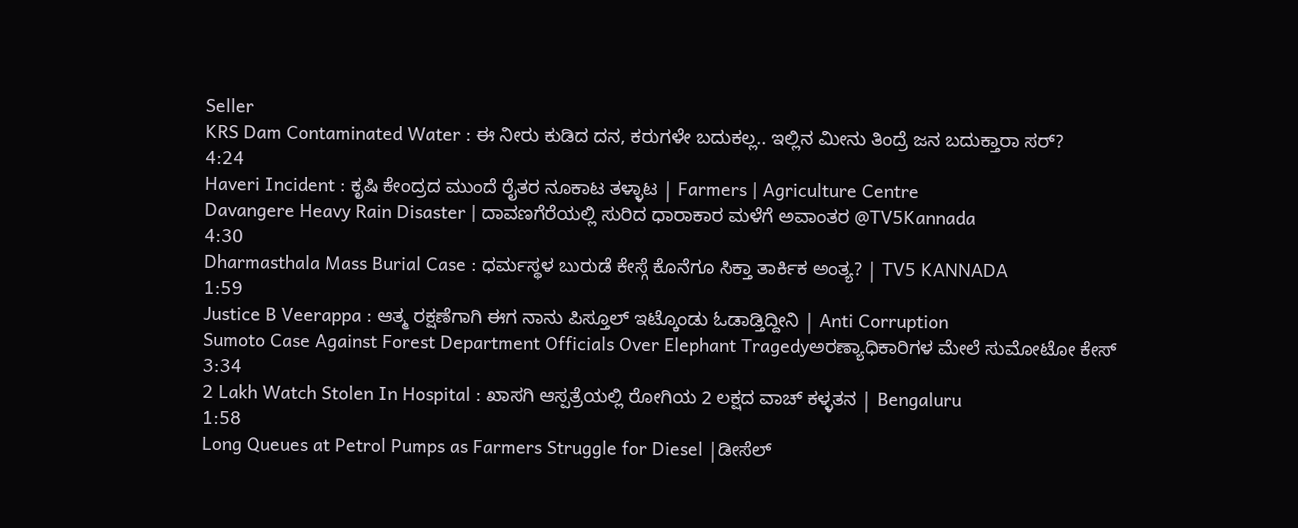Seller
KRS Dam Contaminated Water : ಈ ನೀರು ಕುಡಿದ ದನ, ಕರುಗಳೇ ಬದುಕಲ್ಲ.. ಇಲ್ಲಿನ ಮೀನು ತಿಂದ್ರೆ ಜನ ಬದುಕ್ತಾರಾ ಸರ್?
4:24
Haveri Incident : ಕೃಷಿ ಕೇಂದ್ರದ ಮುಂದೆ ರೈತರ ನೂಕಾಟ ತಳ್ಳಾಟ | Farmers | Agriculture Centre
Davangere Heavy Rain Disaster | ದಾವಣಗೆರೆಯಲ್ಲಿ ಸುರಿದ ಧಾರಾಕಾರ ಮಳೆಗೆ ಅವಾಂತರ @TV5Kannada
4:30
Dharmasthala Mass Burial Case : ಧರ್ಮಸ್ಥಳ ಬುರುಡೆ ಕೇಸ್ಗೆ ಕೊನೆಗೂ ಸಿಕ್ತಾ ತಾರ್ಕಿಕ ಅಂತ್ಯ? | TV5 KANNADA
1:59
Justice B Veerappa : ಆತ್ಮ ರಕ್ಷಣೆಗಾಗಿ ಈಗ ನಾನು ಪಿಸ್ತೂಲ್ ಇಟ್ಕೊಂಡು ಓಡಾಡ್ತಿದ್ದೀನಿ | Anti Corruption
Sumoto Case Against Forest Department Officials Over Elephant Tragedyಅರಣ್ಯಾಧಿಕಾರಿಗಳ ಮೇಲೆ ಸುಮೋಟೋ ಕೇಸ್
3:34
2 Lakh Watch Stolen In Hospital : ಖಾಸಗಿ ಆಸ್ಪತ್ರೆಯಲ್ಲಿ ರೋಗಿಯ 2 ಲಕ್ಷದ ವಾಚ್ ಕಳ್ಳತನ | Bengaluru
1:58
Long Queues at Petrol Pumps as Farmers Struggle for Diesel |ಡೀಸೆಲ್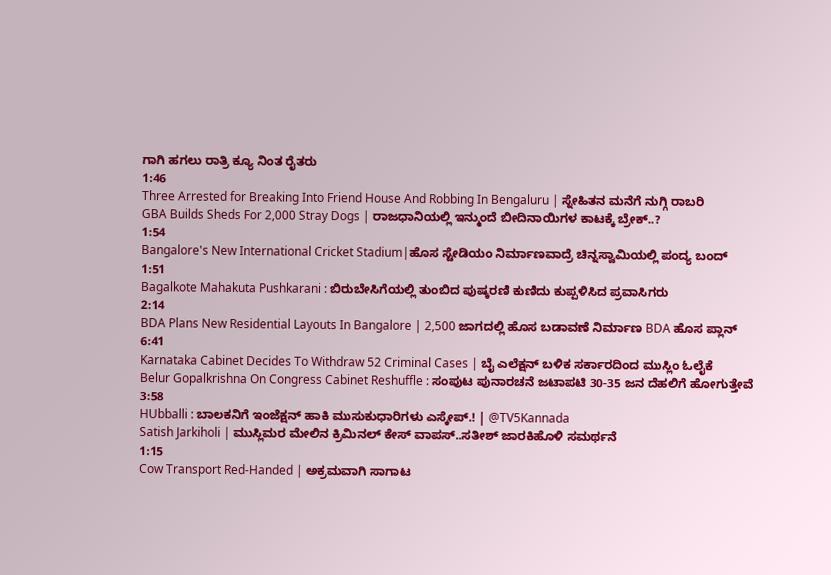ಗಾಗಿ ಹಗಲು ರಾತ್ರಿ ಕ್ಯೂ ನಿಂತ ರೈತರು
1:46
Three Arrested for Breaking Into Friend House And Robbing In Bengaluru | ಸ್ನೇಹಿತನ ಮನೆಗೆ ನುಗ್ಗಿ ರಾಬರಿ
GBA Builds Sheds For 2,000 Stray Dogs | ರಾಜಧಾನಿಯಲ್ಲಿ ಇನ್ಮುಂದೆ ಬೀದಿನಾಯಿಗಳ ಕಾಟಕ್ಕೆ ಬ್ರೇಕ್..?
1:54
Bangalore's New International Cricket Stadium|ಹೊಸ ಸ್ಟೇಡಿಯಂ ನಿರ್ಮಾಣವಾದ್ರೆ ಚಿನ್ನಸ್ವಾಮಿಯಲ್ಲಿ ಪಂದ್ಯ ಬಂದ್
1:51
Bagalkote Mahakuta Pushkarani : ಬಿರುಬೇಸಿಗೆಯಲ್ಲಿ ತುಂಬಿದ ಪುಷ್ಕರಣಿ ಕುಣಿದು ಕುಪ್ಪಳಿಸಿದ ಪ್ರವಾಸಿಗರು
2:14
BDA Plans New Residential Layouts In Bangalore | 2,500 ಜಾಗದಲ್ಲಿ ಹೊಸ ಬಡಾವಣೆ ನಿರ್ಮಾಣ BDA ಹೊಸ ಪ್ಲಾನ್
6:41
Karnataka Cabinet Decides To Withdraw 52 Criminal Cases | ಬೈ ಎಲೆಕ್ಷನ್ ಬಳಿಕ ಸರ್ಕಾರದಿಂದ ಮುಸ್ಲಿಂ ಓಲೈಕೆ
Belur Gopalkrishna On Congress Cabinet Reshuffle : ಸಂಪುಟ ಪುನಾರಚನೆ ಜಟಾಪಟಿ 30-35 ಜನ ದೆಹಲಿಗೆ ಹೋಗುತ್ತೇವೆ
3:58
HUbballi : ಬಾಲಕನಿಗೆ ಇಂಜೆಕ್ಷನ್ ಹಾಕಿ ಮುಸುಕುಧಾರಿಗಳು ಎಸ್ಕೇಪ್.! | @TV5Kannada
Satish Jarkiholi | ಮುಸ್ಲಿಮರ ಮೇಲಿನ ಕ್ರಿಮಿನಲ್ ಕೇಸ್ ವಾಪಸ್..ಸತೀಶ್ ಜಾರಕಿಹೊಳಿ ಸಮರ್ಥನೆ
1:15
Cow Transport Red-Handed | ಅಕ್ರಮವಾಗಿ ಸಾಗಾಟ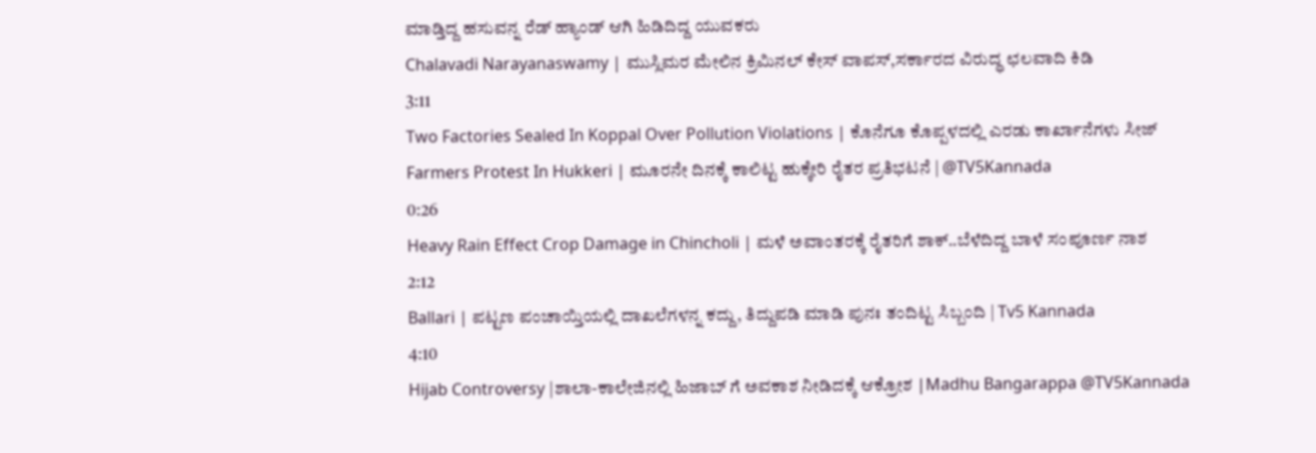ಮಾಡ್ತಿದ್ದ ಹಸುವನ್ನ ರೆಡ್ ಹ್ಯಾಂಡ್ ಆಗಿ ಹಿಡಿದಿದ್ದ ಯುವಕರು
Chalavadi Narayanaswamy | ಮುಸ್ಲಿಮರ ಮೇಲಿನ ಕ್ರಿಮಿನಲ್ ಕೇಸ್ ವಾಪಸ್,ಸರ್ಕಾರದ ವಿರುದ್ಧ ಛಲವಾದಿ ಕಿಡಿ
3:11
Two Factories Sealed In Koppal Over Pollution Violations | ಕೊನೆಗೂ ಕೊಪ್ಪಳದಲ್ಲಿ ಎರಡು ಕಾರ್ಖಾನೆಗಳು ಸೀಜ್
Farmers Protest In Hukkeri | ಮೂರನೇ ದಿನಕ್ಕೆ ಕಾಲಿಟ್ಟ ಹುಕ್ಕೇರಿ ರೈತರ ಪ್ರತಿಭಟನೆ | @TV5Kannada
0:26
Heavy Rain Effect Crop Damage in Chincholi | ಮಳೆ ಅವಾಂತರಕ್ಕೆ ರೈತರಿಗೆ ಶಾಕ್..ಬೆಳೆದಿದ್ದ ಬಾಳೆ ಸಂಪೂರ್ಣ ನಾಶ
2:12
Ballari | ಪಟ್ಟಣ ಪಂಚಾಯ್ತಿಯಲ್ಲಿ ದಾಖಲೆಗಳನ್ನ ಕದ್ದು, ತಿದ್ದುಪಡಿ ಮಾಡಿ ಪುನಃ ತಂದಿಟ್ಟ ಸಿಬ್ಬಂದಿ | Tv5 Kannada
4:10
Hijab Controversy |ಶಾಲಾ-ಕಾಲೇಜಿನಲ್ಲಿ ಹಿಜಾಬ್ ಗೆ ಅವಕಾಶ ನೀಡಿದಕ್ಕೆ ಆಕ್ರೋಶ |Madhu Bangarappa @TV5Kannada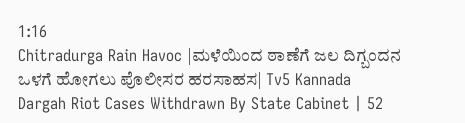1:16
Chitradurga Rain Havoc |ಮಳೆಯಿಂದ ಠಾಣೆಗೆ ಜಲ ದಿಗ್ಬಂದನ ಒಳಗೆ ಹೋಗಲು ಪೊಲೀಸರ ಹರಸಾಹಸ| Tv5 Kannada
Dargah Riot Cases Withdrawn By State Cabinet | 52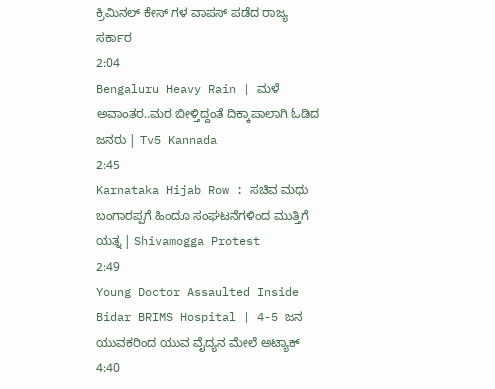ಕ್ರಿಮಿನಲ್ ಕೇಸ್ ಗಳ ವಾಪಸ್ ಪಡೆದ ರಾಜ್ಯ ಸರ್ಕಾರ
2:04
Bengaluru Heavy Rain | ಮಳೆ ಅವಾಂತರ..ಮರ ಬೀಳ್ತಿದ್ದಂತೆ ದಿಕ್ಕಾಪಾಲಾಗಿ ಓಡಿದ ಜನರು | Tv5 Kannada
2:45
Karnataka Hijab Row : ಸಚಿವ ಮಧು ಬಂಗಾರಪ್ಪಗೆ ಹಿಂದೂ ಸಂಘಟನೆಗಳಿಂದ ಮುತ್ತಿಗೆ ಯತ್ನ | Shivamogga Protest
2:49
Young Doctor Assaulted Inside Bidar BRIMS Hospital | 4-5 ಜನ ಯುವಕರಿಂದ ಯುವ ವೈದ್ಯನ ಮೇಲೆ ಅಟ್ಯಾಕ್
4:40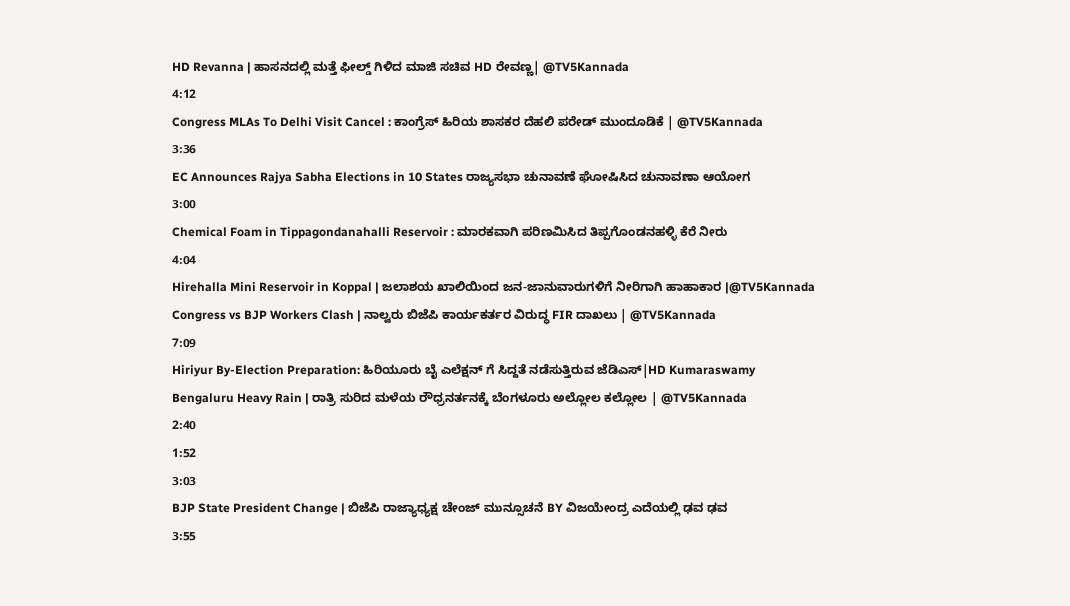HD Revanna | ಹಾಸನದಲ್ಲಿ ಮತ್ತೆ ಫೀಲ್ಡ್ ಗಿಳಿದ ಮಾಜಿ ಸಚಿವ HD ರೇವಣ್ಣ| @TV5Kannada
4:12
Congress MLAs To Delhi Visit Cancel : ಕಾಂಗ್ರೆಸ್ ಹಿರಿಯ ಶಾಸಕರ ದೆಹಲಿ ಪರೇಡ್ ಮುಂದೂಡಿಕೆ | @TV5Kannada
3:36
EC Announces Rajya Sabha Elections in 10 States ರಾಜ್ಯಸಭಾ ಚುನಾವಣೆ ಘೋಷಿಸಿದ ಚುನಾವಣಾ ಆಯೋಗ
3:00
Chemical Foam in Tippagondanahalli Reservoir : ಮಾರಕವಾಗಿ ಪರಿಣಮಿಸಿದ ತಿಪ್ಪಗೊಂಡನಹಳ್ಳಿ ಕೆರೆ ನೀರು
4:04
Hirehalla Mini Reservoir in Koppal | ಜಲಾಶಯ ಖಾಲಿಯಿಂದ ಜನ-ಜಾನುವಾರುಗಳಿಗೆ ನೀರಿಗಾಗಿ ಹಾಹಾಕಾರ |@TV5Kannada
Congress vs BJP Workers Clash | ನಾಲ್ವರು ಬಿಜೆಪಿ ಕಾರ್ಯಕರ್ತರ ವಿರುದ್ಧ FIR ದಾಖಲು | @TV5Kannada
7:09
Hiriyur By-Election Preparation: ಹಿರಿಯೂರು ಬೈ ಎಲೆಕ್ಷನ್ ಗೆ ಸಿದ್ದತೆ ನಡೆಸುತ್ತಿರುವ ಜೆಡಿಎಸ್|HD Kumaraswamy
Bengaluru Heavy Rain | ರಾತ್ರಿ ಸುರಿದ ಮಳೆಯ ರೌಧ್ರನರ್ತನಕ್ಕೆ ಬೆಂಗಳೂರು ಅಲ್ಲೋಲ ಕಲ್ಲೋಲ | @TV5Kannada
2:40
1:52
3:03
BJP State President Change | ಬಿಜೆಪಿ ರಾಜ್ಯಾಧ್ಯಕ್ಷ ಚೇಂಜ್ ಮುನ್ಸೂಚನೆ BY ವಿಜಯೇಂದ್ರ ಎದೆಯಲ್ಲಿ ಢವ ಢವ
3:55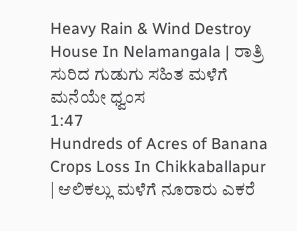Heavy Rain & Wind Destroy House In Nelamangala | ರಾತ್ರಿ ಸುರಿದ ಗುಡುಗು ಸಹಿತ ಮಳೆಗೆ ಮನೆಯೇ ಧ್ವಂಸ
1:47
Hundreds of Acres of Banana Crops Loss In Chikkaballapur | ಆಲಿಕಲ್ಲು ಮಳೆಗೆ ನೂರಾರು ಎಕರೆ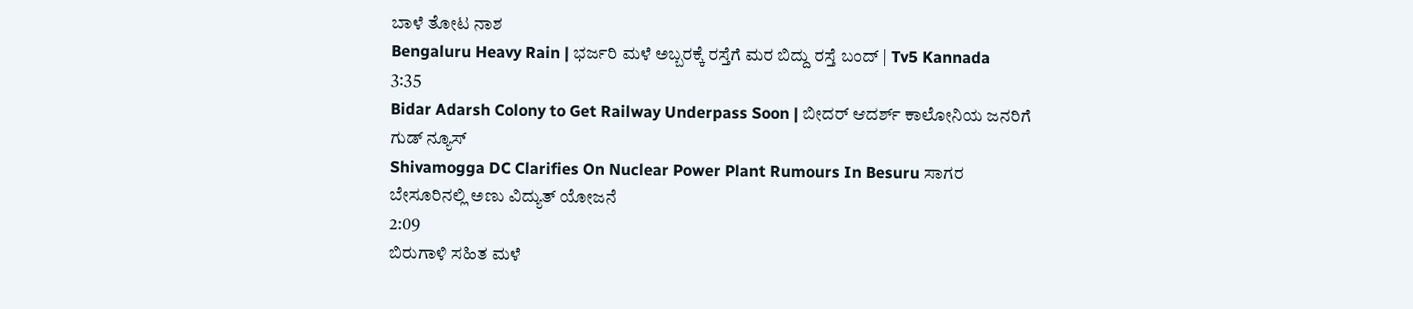ಬಾಳೆ ತೋಟ ನಾಶ
Bengaluru Heavy Rain | ಭರ್ಜರಿ ಮಳೆ ಅಬ್ಬರಕ್ಕೆ ರಸ್ತೆಗೆ ಮರ ಬಿದ್ದು ರಸ್ತೆ ಬಂದ್ | Tv5 Kannada
3:35
Bidar Adarsh Colony to Get Railway Underpass Soon | ಬೀದರ್ ಆದರ್ಶ್ ಕಾಲೋನಿಯ ಜನರಿಗೆ ಗುಡ್ ನ್ಯೂಸ್
Shivamogga DC Clarifies On Nuclear Power Plant Rumours In Besuru ಸಾಗರ ಬೇಸೂರಿನಲ್ಲಿ ಅಣು ವಿದ್ಯುತ್ ಯೋಜನೆ
2:09
ಬಿರುಗಾಳಿ ಸಹಿತ ಮಳೆ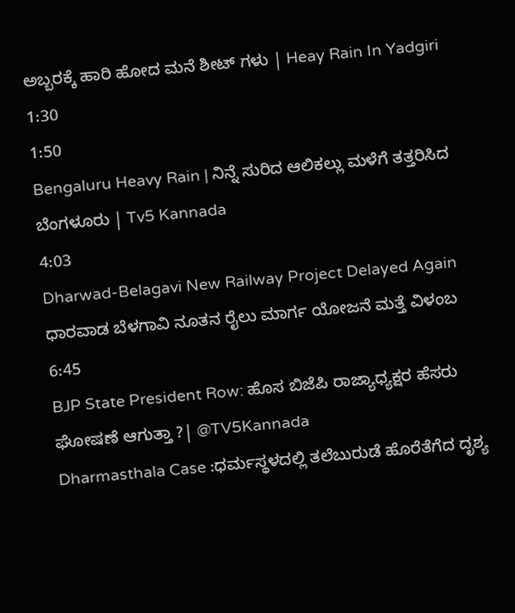ಅಬ್ಬರಕ್ಕೆ ಹಾರಿ ಹೋದ ಮನೆ ಶೀಟ್ ಗಳು | Heay Rain In Yadgiri
1:30
1:50
Bengaluru Heavy Rain | ನಿನ್ನೆ ಸುರಿದ ಆಲಿಕಲ್ಲು ಮಳೆಗೆ ತತ್ತರಿಸಿದ ಬೆಂಗಳೂರು | Tv5 Kannada
4:03
Dharwad-Belagavi New Railway Project Delayed Again ಧಾರವಾಡ ಬೆಳಗಾವಿ ನೂತನ ರೈಲು ಮಾರ್ಗ ಯೋಜನೆ ಮತ್ತೆ ವಿಳಂಬ
6:45
BJP State President Row: ಹೊಸ ಬಿಜೆಪಿ ರಾಜ್ಯಾಧ್ಯಕ್ಷರ ಹೆಸರು ಘೋಷಣೆ ಆಗುತ್ತಾ ?| @TV5Kannada
Dharmasthala Case :ಧರ್ಮಸ್ಥಳದಲ್ಲಿ ತಲೆಬುರುಡೆ ಹೊರೆತೆಗೆದ ದೃಶ್ಯ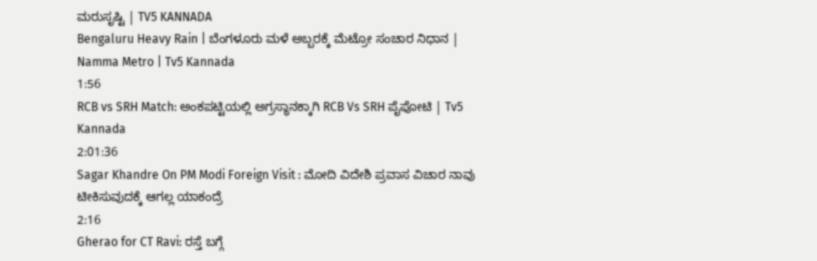ಮರುಸೃಷ್ಟಿ | TV5 KANNADA
Bengaluru Heavy Rain | ಬೆಂಗಳೂರು ಮಳೆ ಅಬ್ಬರಕ್ಕೆ ಮೆಟ್ರೋ ಸಂಚಾರ ನಿಧಾನ | Namma Metro | Tv5 Kannada
1:56
RCB vs SRH Match: ಅಂಕಪಟ್ಟಿಯಲ್ಲಿ ಅಗ್ರಸ್ಥಾನಕ್ಕಾಗಿ RCB Vs SRH ಪೈಪೋಟಿ | Tv5 Kannada
2:01:36
Sagar Khandre On PM Modi Foreign Visit : ಮೋದಿ ವಿದೇಶಿ ಪ್ರವಾಸ ವಿಚಾರ ನಾವು ಟೀಕಿಸುವುದಕ್ಕೆ ಆಗಲ್ಲ ಯಾಕಂದ್ರೆ
2:16
Gherao for CT Ravi: ರಸ್ತೆ ಬಗ್ಗೆ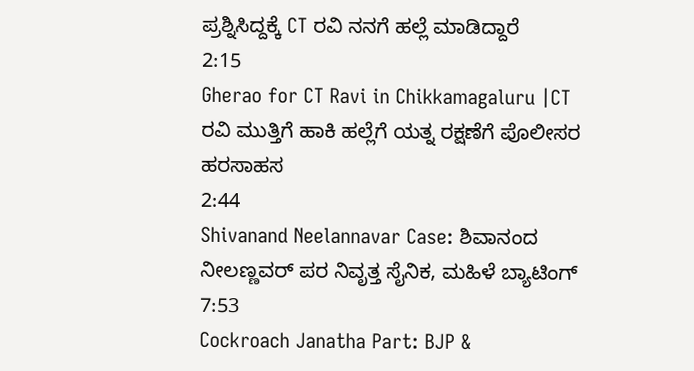ಪ್ರಶ್ನಿಸಿದ್ದಕ್ಕೆ CT ರವಿ ನನಗೆ ಹಲ್ಲೆ ಮಾಡಿದ್ದಾರೆ
2:15
Gherao for CT Ravi in Chikkamagaluru |CT ರವಿ ಮುತ್ತಿಗೆ ಹಾಕಿ ಹಲ್ಲೆಗೆ ಯತ್ನ ರಕ್ಷಣೆಗೆ ಪೊಲೀಸರ ಹರಸಾಹಸ
2:44
Shivanand Neelannavar Case: ಶಿವಾನಂದ ನೀಲಣ್ಣವರ್ ಪರ ನಿವೃತ್ತ ಸೈನಿಕ, ಮಹಿಳೆ ಬ್ಯಾಟಿಂಗ್
7:53
Cockroach Janatha Part: BJP &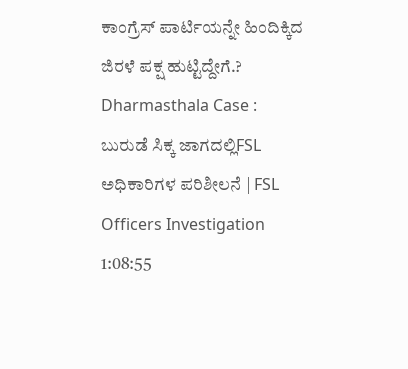ಕಾಂಗ್ರೆಸ್ ಪಾರ್ಟಿಯನ್ನೇ ಹಿಂದಿಕ್ಕಿದ ಜಿರಳೆ ಪಕ್ಷ ಹುಟ್ಟಿದ್ದೇಗೆ.?
Dharmasthala Case : ಬುರುಡೆ ಸಿಕ್ಕ ಜಾಗದಲ್ಲಿFSL ಅಧಿಕಾರಿಗಳ ಪರಿಶೀಲನೆ | FSL Officers Investigation
1:08:55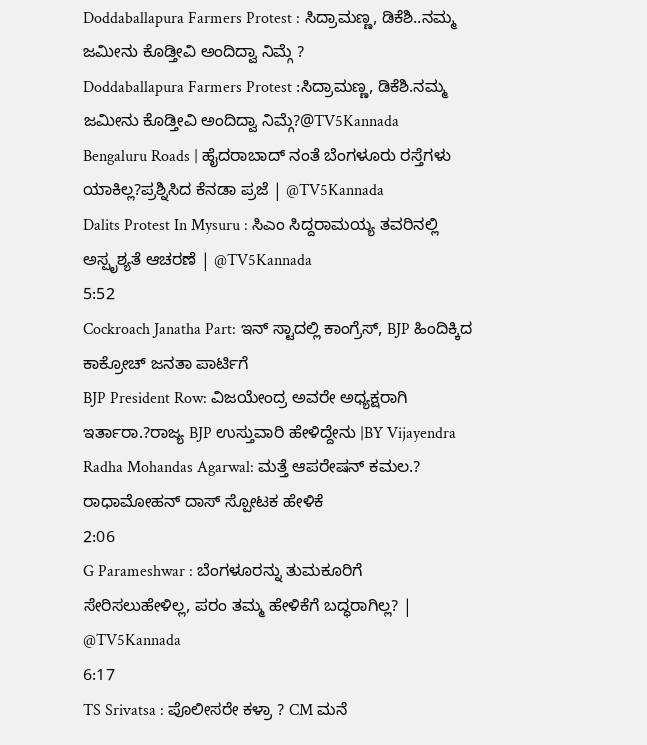Doddaballapura Farmers Protest : ಸಿದ್ರಾಮಣ್ಣ, ಡಿಕೆಶಿ..ನಮ್ಮ ಜಮೀನು ಕೊಡ್ತೀವಿ ಅಂದಿದ್ವಾ ನಿಮ್ಗೆ ?
Doddaballapura Farmers Protest :ಸಿದ್ರಾಮಣ್ಣ, ಡಿಕೆಶಿ.ನಮ್ಮ ಜಮೀನು ಕೊಡ್ತೀವಿ ಅಂದಿದ್ವಾ ನಿಮ್ಗೆ?@TV5Kannada
Bengaluru Roads | ಹೈದರಾಬಾದ್ ನಂತೆ ಬೆಂಗಳೂರು ರಸ್ತೆಗಳು ಯಾಕಿಲ್ಲ?ಪ್ರಶ್ನಿಸಿದ ಕೆನಡಾ ಪ್ರಜೆ | @TV5Kannada
Dalits Protest In Mysuru : ಸಿಎಂ ಸಿದ್ದರಾಮಯ್ಯ ತವರಿನಲ್ಲಿ ಅಸ್ಪೃಶ್ಯತೆ ಆಚರಣೆ | @TV5Kannada
5:52
Cockroach Janatha Part: ಇನ್ ಸ್ಟಾದಲ್ಲಿ ಕಾಂಗ್ರೆಸ್, BJP ಹಿಂದಿಕ್ಕಿದ ಕಾಕ್ರೋಚ್ ಜನತಾ ಪಾರ್ಟಿಗೆ
BJP President Row: ವಿಜಯೇಂದ್ರ ಅವರೇ ಅಧ್ಯಕ್ಷರಾಗಿ ಇರ್ತಾರಾ.?ರಾಜ್ಯ BJP ಉಸ್ತುವಾರಿ ಹೇಳಿದ್ದೇನು |BY Vijayendra
Radha Mohandas Agarwal: ಮತ್ತೆ ಆಪರೇಷನ್ ಕಮಲ.? ರಾಧಾಮೋಹನ್ ದಾಸ್ ಸ್ಪೋಟಕ ಹೇಳಿಕೆ
2:06
G Parameshwar : ಬೆಂಗಳೂರನ್ನು ತುಮಕೂರಿಗೆ ಸೇರಿಸಲುಹೇಳಿಲ್ಲ, ಪರಂ ತಮ್ಮ ಹೇಳಿಕೆಗೆ ಬದ್ಧರಾಗಿಲ್ಲ? | @TV5Kannada
6:17
TS Srivatsa : ಪೊಲೀಸರೇ ಕಳ್ರಾ ? CM ಮನೆ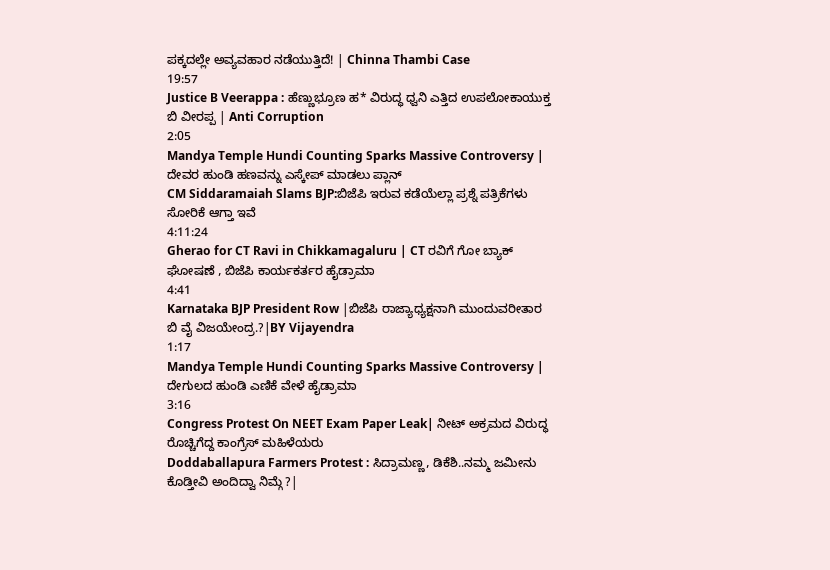ಪಕ್ಕದಲ್ಲೇ ಅವ್ಯವಹಾರ ನಡೆಯುತ್ತಿದೆ! | Chinna Thambi Case
19:57
Justice B Veerappa : ಹೆಣ್ಣುಭ್ರೂಣ ಹ* ವಿರುದ್ಧ ಧ್ವನಿ ಎತ್ತಿದ ಉಪಲೋಕಾಯುಕ್ತ ಬಿ ವೀರಪ್ಪ | Anti Corruption
2:05
Mandya Temple Hundi Counting Sparks Massive Controversy | ದೇವರ ಹುಂಡಿ ಹಣವನ್ನು ಎಸ್ಕೇಪ್ ಮಾಡಲು ಪ್ಲಾನ್
CM Siddaramaiah Slams BJP:ಬಿಜೆಪಿ ಇರುವ ಕಡೆಯೆಲ್ಲಾ ಪ್ರಶ್ನೆ ಪತ್ರಿಕೆಗಳು ಸೋರಿಕೆ ಆಗ್ತಾ ಇವೆ
4:11:24
Gherao for CT Ravi in Chikkamagaluru | CT ರವಿಗೆ ಗೋ ಬ್ಯಾಕ್ ಘೋಷಣೆ , ಬಿಜೆಪಿ ಕಾರ್ಯಕರ್ತರ ಹೈಡ್ರಾಮಾ
4:41
Karnataka BJP President Row |ಬಿಜೆಪಿ ರಾಜ್ಯಾಧ್ಯಕ್ಷನಾಗಿ ಮುಂದುವರೀತಾರ ಬಿ ವೈ ವಿಜಯೇಂದ್ರ.?|BY Vijayendra
1:17
Mandya Temple Hundi Counting Sparks Massive Controversy | ದೇಗುಲದ ಹುಂಡಿ ಎಣಿಕೆ ವೇಳೆ ಹೈಡ್ರಾಮಾ
3:16
Congress Protest On NEET Exam Paper Leak| ನೀಟ್ ಅಕ್ರಮದ ವಿರುದ್ಧ ರೊಚ್ಚಿಗೆದ್ದ ಕಾಂಗ್ರೆಸ್ ಮಹಿಳೆಯರು
Doddaballapura Farmers Protest : ಸಿದ್ರಾಮಣ್ಣ, ಡಿಕೆಶಿ..ನಮ್ಮ ಜಮೀನು ಕೊಡ್ತೀವಿ ಅಂದಿದ್ವಾ ನಿಮ್ಗೆ ?|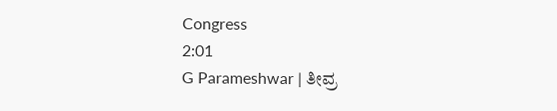Congress
2:01
G Parameshwar | ತೀವ್ರ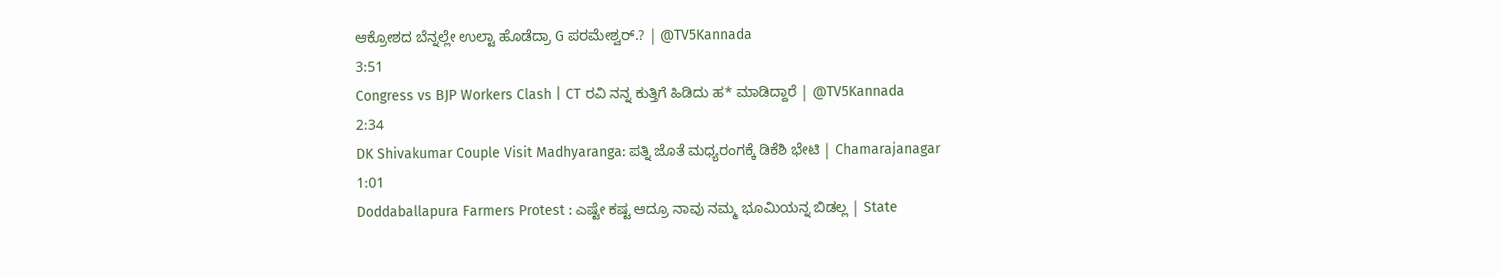ಆಕ್ರೋಶದ ಬೆನ್ನಲ್ಲೇ ಉಲ್ಟಾ ಹೊಡೆದ್ರಾ G ಪರಮೇಶ್ವರ್.? | @TV5Kannada
3:51
Congress vs BJP Workers Clash | CT ರವಿ ನನ್ನ ಕುತ್ತಿಗೆ ಹಿಡಿದು ಹ* ಮಾಡಿದ್ದಾರೆ | @TV5Kannada
2:34
DK Shivakumar Couple Visit Madhyaranga: ಪತ್ನಿ ಜೊತೆ ಮಧ್ಯರಂಗಕ್ಕೆ ಡಿಕೆಶಿ ಭೇಟಿ | Chamarajanagar
1:01
Doddaballapura Farmers Protest : ಎಷ್ಟೇ ಕಷ್ಟ ಆದ್ರೂ ನಾವು ನಮ್ಮ ಭೂಮಿಯನ್ನ ಬಿಡಲ್ಲ | State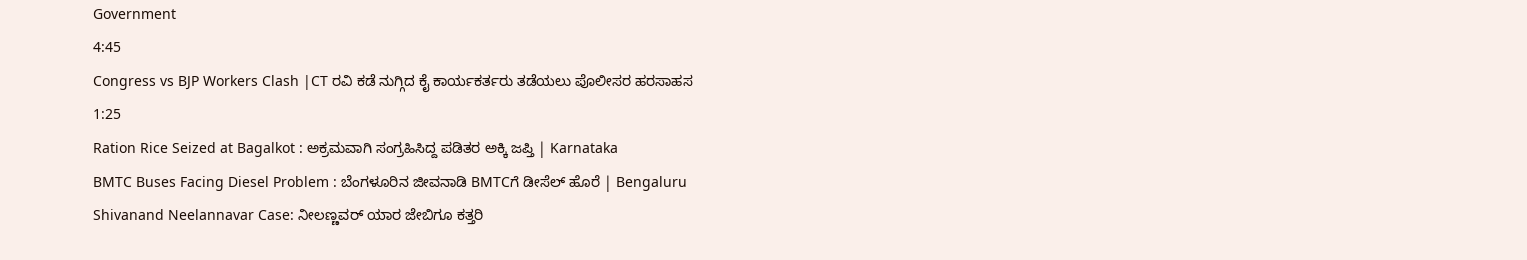Government
4:45
Congress vs BJP Workers Clash |CT ರವಿ ಕಡೆ ನುಗ್ಗಿದ ಕೈ ಕಾರ್ಯಕರ್ತರು ತಡೆಯಲು ಪೊಲೀಸರ ಹರಸಾಹಸ
1:25
Ration Rice Seized at Bagalkot : ಅಕ್ರಮವಾಗಿ ಸಂಗ್ರಹಿಸಿದ್ದ ಪಡಿತರ ಅಕ್ಕಿ ಜಪ್ತಿ | Karnataka
BMTC Buses Facing Diesel Problem : ಬೆಂಗಳೂರಿನ ಜೀವನಾಡಿ BMTCಗೆ ಡೀಸೆಲ್ ಹೊರೆ | Bengaluru
Shivanand Neelannavar Case: ನೀಲಣ್ಣವರ್ ಯಾರ ಜೇಬಿಗೂ ಕತ್ತರಿ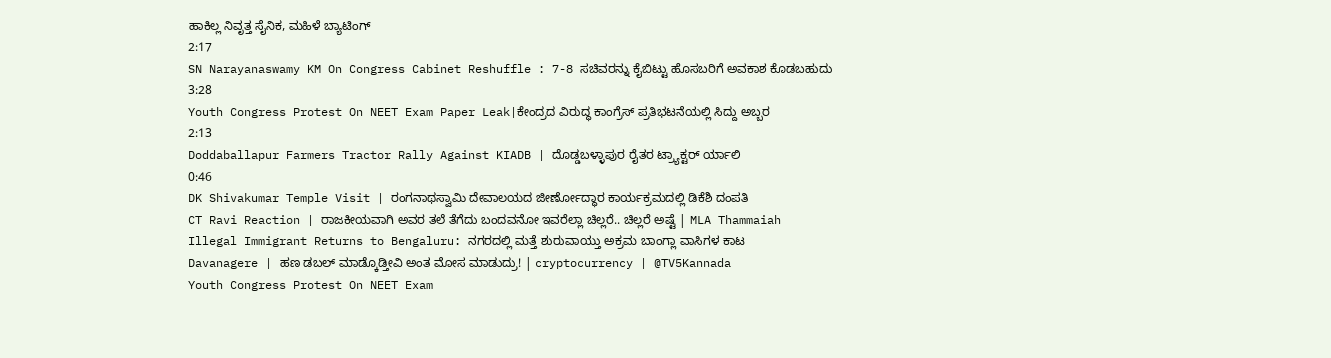ಹಾಕಿಲ್ಲ ನಿವೃತ್ತ ಸೈನಿಕ, ಮಹಿಳೆ ಬ್ಯಾಟಿಂಗ್
2:17
SN Narayanaswamy KM On Congress Cabinet Reshuffle : 7-8 ಸಚಿವರನ್ನು ಕೈಬಿಟ್ಟು ಹೊಸಬರಿಗೆ ಅವಕಾಶ ಕೊಡಬಹುದು
3:28
Youth Congress Protest On NEET Exam Paper Leak|ಕೇಂದ್ರದ ವಿರುದ್ಧ ಕಾಂಗ್ರೆಸ್ ಪ್ರತಿಭಟನೆಯಲ್ಲಿ ಸಿದ್ದು ಅಬ್ಬರ
2:13
Doddaballapur Farmers Tractor Rally Against KIADB | ದೊಡ್ಡಬಳ್ಳಾಪುರ ರೈತರ ಟ್ರ್ಯಾಕ್ಟರ್ ರ್ಯಾಲಿ
0:46
DK Shivakumar Temple Visit | ರಂಗನಾಥಸ್ವಾಮಿ ದೇವಾಲಯದ ಜೀರ್ಣೋದ್ಧಾರ ಕಾರ್ಯಕ್ರಮದಲ್ಲಿ ಡಿಕೆಶಿ ದಂಪತಿ
CT Ravi Reaction | ರಾಜಕೀಯವಾಗಿ ಅವರ ತಲೆ ತೆಗೆದು ಬಂದವನೋ ಇವರೆಲ್ಲಾ ಚಿಲ್ಲರೆ.. ಚಿಲ್ಲರೆ ಅಷ್ಟೆ | MLA Thammaiah
Illegal Immigrant Returns to Bengaluru: ನಗರದಲ್ಲಿ ಮತ್ತೆ ಶುರುವಾಯ್ತು ಅಕ್ರಮ ಬಾಂಗ್ಲಾ ವಾಸಿಗಳ ಕಾಟ
Davanagere | ಹಣ ಡಬಲ್ ಮಾಡ್ಕೊಡ್ತೀವಿ ಅಂತ ಮೋಸ ಮಾಡುದ್ರು! | cryptocurrency | @TV5Kannada
Youth Congress Protest On NEET Exam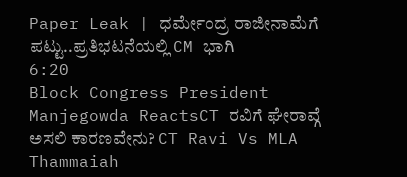Paper Leak | ಧರ್ಮೇಂದ್ರ ರಾಜೀನಾಮೆಗೆ ಪಟ್ಟು..ಪ್ರತಿಭಟನೆಯಲ್ಲಿ CM ಭಾಗಿ
6:20
Block Congress President Manjegowda ReactsCT ರವಿಗೆ ಘೇರಾವ್ಗೆ ಅಸಲಿ ಕಾರಣವೇನು? CT Ravi Vs MLA Thammaiah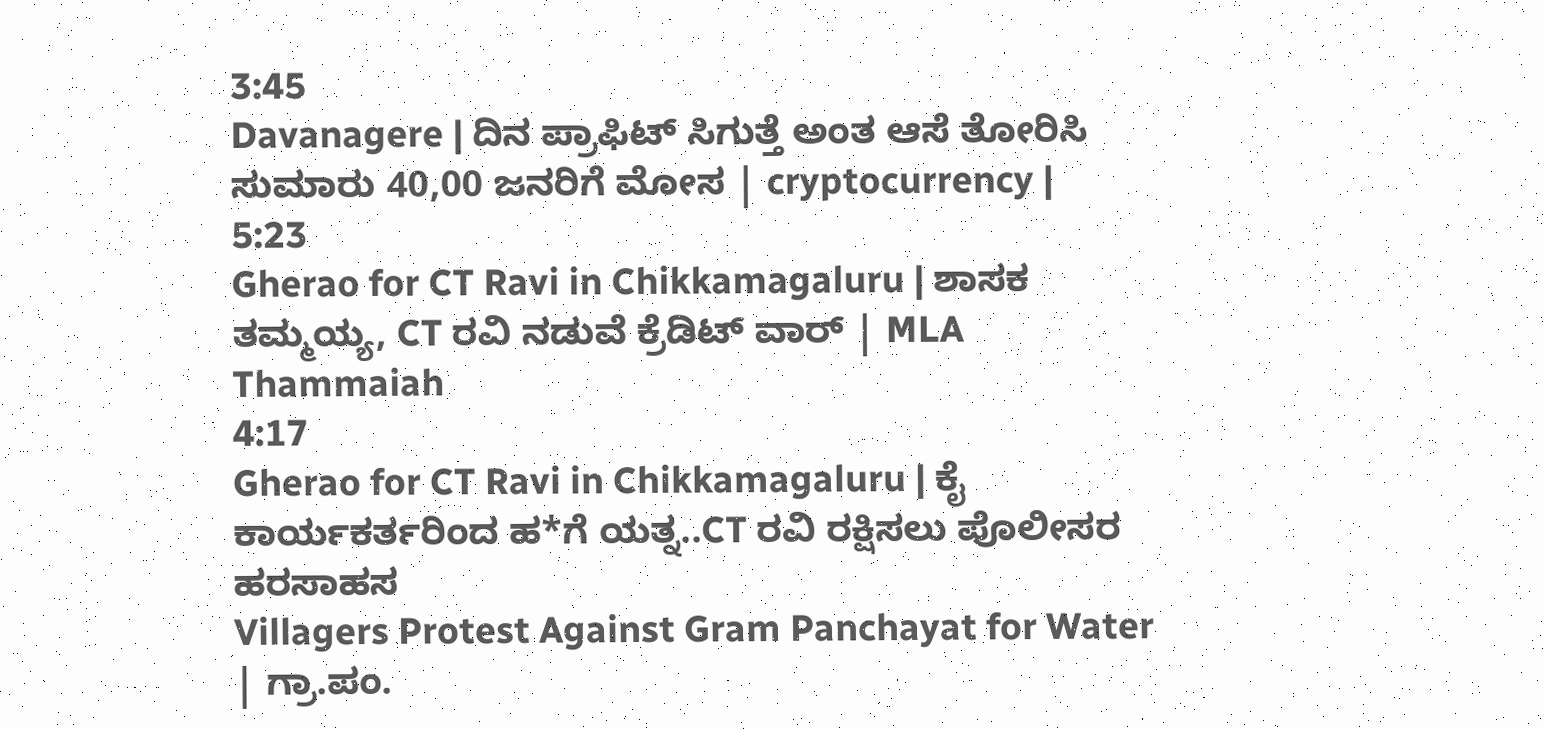3:45
Davanagere | ದಿನ ಪ್ರಾಫಿಟ್ ಸಿಗುತ್ತೆ ಅಂತ ಆಸೆ ತೋರಿಸಿ ಸುಮಾರು 40,00 ಜನರಿಗೆ ಮೋಸ | cryptocurrency |
5:23
Gherao for CT Ravi in Chikkamagaluru | ಶಾಸಕ ತಮ್ಮಯ್ಯ, CT ರವಿ ನಡುವೆ ಕ್ರೆಡಿಟ್ ವಾರ್ | MLA Thammaiah
4:17
Gherao for CT Ravi in Chikkamagaluru | ಕೈ ಕಾರ್ಯಕರ್ತರಿಂದ ಹ*ಗೆ ಯತ್ನ..CT ರವಿ ರಕ್ಷಿಸಲು ಪೊಲೀಸರ ಹರಸಾಹಸ
Villagers Protest Against Gram Panchayat for Water | ಗ್ರಾ.ಪಂ.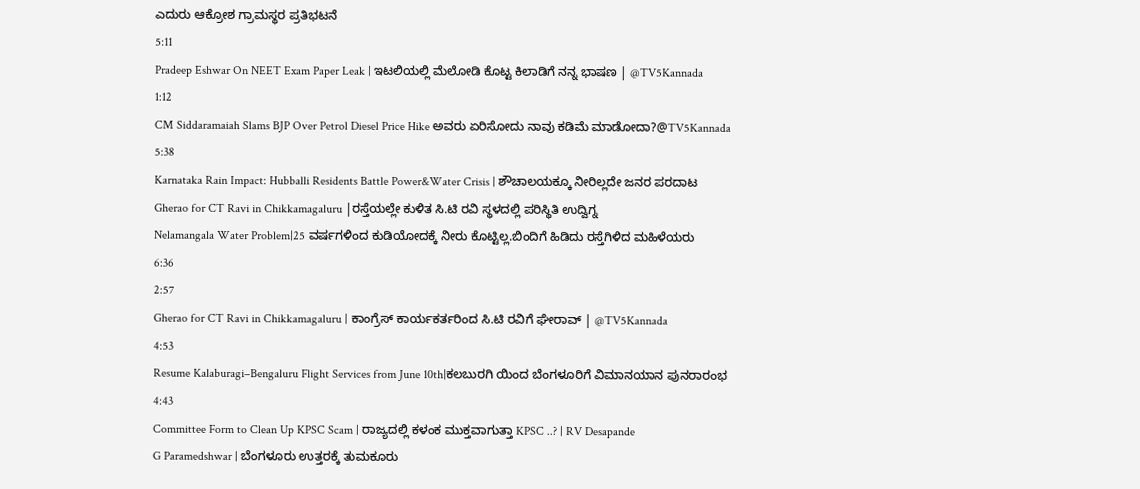ಎದುರು ಆಕ್ರೋಶ ಗ್ರಾಮಸ್ಥರ ಪ್ರತಿಭಟನೆ
5:11
Pradeep Eshwar On NEET Exam Paper Leak | ಇಟಲಿಯಲ್ಲಿ ಮೆಲೋಡಿ ಕೊಟ್ಟ ಕಿಲಾಡಿಗೆ ನನ್ನ ಭಾಷಣ | @TV5Kannada
1:12
CM Siddaramaiah Slams BJP Over Petrol Diesel Price Hike ಅವರು ಏರಿಸೋದು ನಾವು ಕಡಿಮೆ ಮಾಡೋದಾ?@TV5Kannada
5:38
Karnataka Rain Impact: Hubballi Residents Battle Power&Water Crisis | ಶೌಚಾಲಯಕ್ಕೂ ನೀರಿಲ್ಲದೇ ಜನರ ಪರದಾಟ
Gherao for CT Ravi in Chikkamagaluru |ರಸ್ತೆಯಲ್ಲೇ ಕುಳಿತ ಸಿ.ಟಿ ರವಿ ಸ್ಥಳದಲ್ಲಿ ಪರಿಸ್ಥಿತಿ ಉದ್ವಿಗ್ನ
Nelamangala Water Problem|25 ವರ್ಷಗಳಿಂದ ಕುಡಿಯೋದಕ್ಕೆ ನೀರು ಕೊಟ್ಟಿಲ್ಲ.ಬಿಂದಿಗೆ ಹಿಡಿದು ರಸ್ತೆಗಿಳಿದ ಮಹಿಳೆಯರು
6:36
2:57
Gherao for CT Ravi in Chikkamagaluru | ಕಾಂಗ್ರೆಸ್ ಕಾರ್ಯಕರ್ತರಿಂದ ಸಿ.ಟಿ ರವಿಗೆ ಘೇರಾವ್ | @TV5Kannada
4:53
Resume Kalaburagi–Bengaluru Flight Services from June 10th|ಕಲಬುರಗಿ ಯಿಂದ ಬೆಂಗಳೂರಿಗೆ ವಿಮಾನಯಾನ ಪುನರಾರಂಭ
4:43
Committee Form to Clean Up KPSC Scam | ರಾಜ್ಯದಲ್ಲಿ ಕಳಂಕ ಮುಕ್ತವಾಗುತ್ತಾ KPSC ..? | RV Desapande
G Paramedshwar | ಬೆಂಗಳೂರು ಉತ್ತರಕ್ಕೆ ತುಮಕೂರು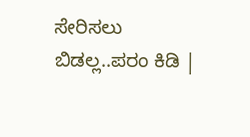ಸೇರಿಸಲು ಬಿಡಲ್ಲ..ಪರಂ ಕಿಡಿ |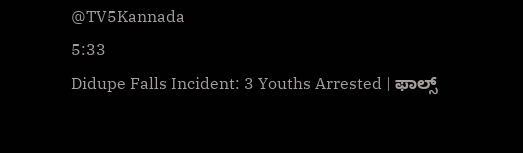@TV5Kannada
5:33
Didupe Falls Incident: 3 Youths Arrested | ಫಾಲ್ಸ್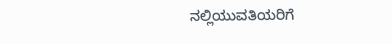ನಲ್ಲಿಯುವತಿಯರಿಗೆ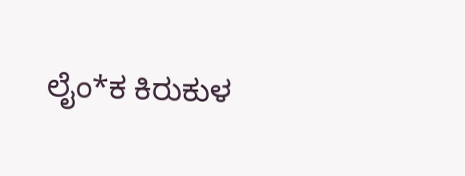ಲೈಂ*ಕ ಕಿರುಕುಳ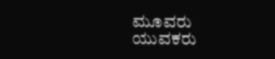ಮೂವರು ಯುವಕರು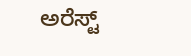ಅರೆಸ್ಟ್